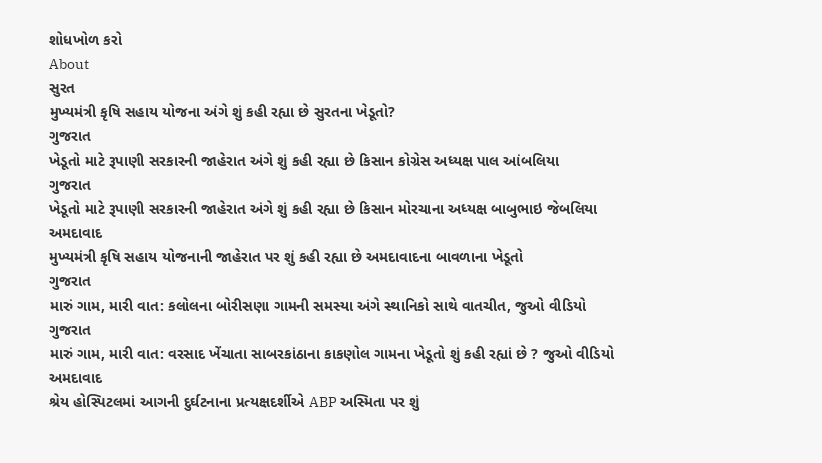શોધખોળ કરો
About
સુરત
મુખ્યમંત્રી કૃષિ સહાય યોજના અંગે શું કહી રહ્યા છે સુરતના ખેડૂતો?
ગુજરાત
ખેડૂતો માટે રૂપાણી સરકારની જાહેરાત અંગે શું કહી રહ્યા છે કિસાન કોગ્રેસ અધ્યક્ષ પાલ આંબલિયા
ગુજરાત
ખેડૂતો માટે રૂપાણી સરકારની જાહેરાત અંગે શું કહી રહ્યા છે કિસાન મોરચાના અધ્યક્ષ બાબુભાઇ જેબલિયા
અમદાવાદ
મુખ્યમંત્રી કૃષિ સહાય યોજનાની જાહેરાત પર શું કહી રહ્યા છે અમદાવાદના બાવળાના ખેડૂતો
ગુજરાત
મારું ગામ, મારી વાત: કલોલના બોરીસણા ગામની સમસ્યા અંગે સ્થાનિકો સાથે વાતચીત, જુઓ વીડિયો
ગુજરાત
મારું ગામ, મારી વાત: વરસાદ ખેંચાતા સાબરકાંઠાના કાકણોલ ગામના ખેડૂતો શું કહી રહ્યાં છે ? જુઓ વીડિયો
અમદાવાદ
શ્રેય હોસ્પિટલમાં આગની દુર્ઘટનાના પ્રત્યક્ષદર્શીએ ABP અસ્મિતા પર શું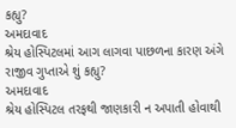કહ્યુ?
અમદાવાદ
શ્રેય હોસ્પિટલમાં આગ લાગવા પાછળના કારણ અંગે રાજીવ ગુપ્તાએ શું કહ્યુ?
અમદાવાદ
શ્રેય હોસ્પિટલ તરફથી જાણકારી ન અપાતી હોવાથી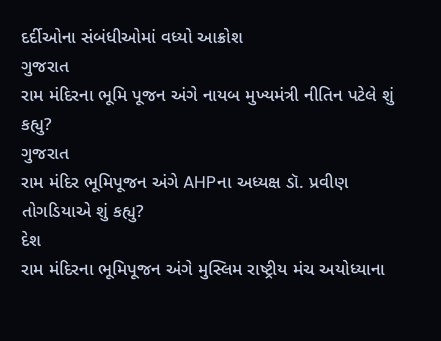દર્દીઓના સંબંધીઓમાં વધ્યો આક્રોશ
ગુજરાત
રામ મંદિરના ભૂમિ પૂજન અંગે નાયબ મુખ્યમંત્રી નીતિન પટેલે શું કહ્યુ?
ગુજરાત
રામ મંદિર ભૂમિપૂજન અંગે AHPના અધ્યક્ષ ડૉ. પ્રવીણ તોગડિયાએ શું કહ્યુ?
દેશ
રામ મંદિરના ભૂમિપૂજન અંગે મુસ્લિમ રાષ્ટ્રીય મંચ અયોધ્યાના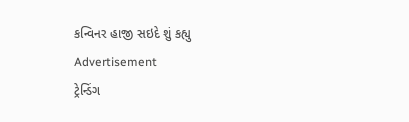કન્વિનર હાજી સઇદે શું કહ્યુ
Advertisement
ટ્રેન્ડિંગ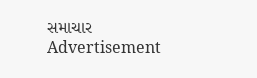સમાચાર
Advertisement